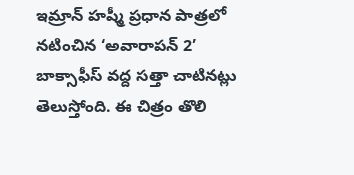ఇమ్రాన్ హష్మీ ప్రధాన పాత్రలో నటించిన ‘అవారాపన్ 2’ బాక్సాఫీస్ వద్ద సత్తా చాటినట్లు తెలుస్తోంది. ఈ చిత్రం తొలి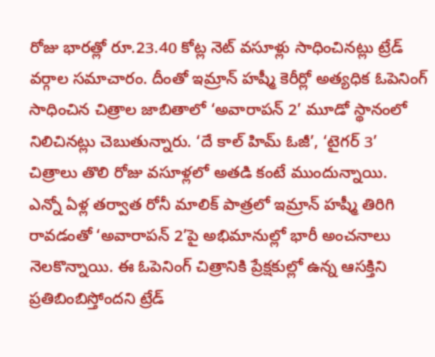రోజు భారత్లో రూ.23.40 కోట్ల నెట్ వసూళ్లు సాధించినట్లు ట్రేడ్ వర్గాల సమాచారం. దీంతో ఇమ్రాన్ హష్మీ కెరీర్లో అత్యధిక ఓపెనింగ్ సాధించిన చిత్రాల జాబితాలో ‘అవారాపన్ 2’ మూడో స్థానంలో నిలిచినట్లు చెబుతున్నారు. ‘దే కాల్ హిమ్ ఓజీ’, ‘టైగర్ 3’ చిత్రాలు తొలి రోజు వసూళ్లలో అతడి కంటే ముందున్నాయి.
ఎన్నో ఏళ్ల తర్వాత రోనీ మాలిక్ పాత్రలో ఇమ్రాన్ హష్మీ తిరిగి రావడంతో ‘అవారాపన్ 2’పై అభిమానుల్లో భారీ అంచనాలు నెలకొన్నాయి. ఈ ఓపెనింగ్ చిత్రానికి ప్రేక్షకుల్లో ఉన్న ఆసక్తిని ప్రతిబింబిస్తోందని ట్రేడ్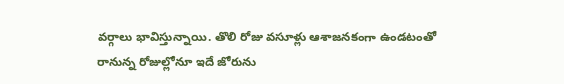వర్గాలు భావిస్తున్నాయి. తొలి రోజు వసూళ్లు ఆశాజనకంగా ఉండటంతో రానున్న రోజుల్లోనూ ఇదే జోరును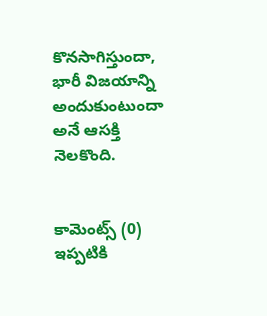కొనసాగిస్తుందా, భారీ విజయాన్ని అందుకుంటుందా అనే ఆసక్తి నెలకొంది.


కామెంట్స్ (0)
ఇప్పటికి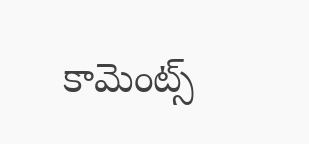కామెంట్స్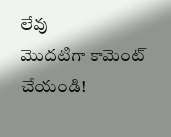లేవు
మొదటిగా కామెంట్ చేయండి!